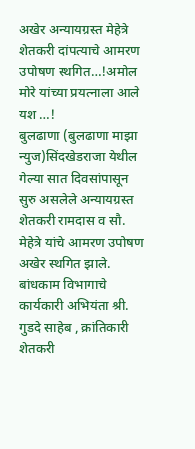अखेर अन्यायग्रस्त मेहेत्रे शेतकरी दांपत्याचे आमरण उपोषण स्थगित…!अमोल मोरे यांच्या प्रयत्नाला आले यश …!
बुलढाणा (बुलढाणा माझा न्युज)सिंदखेडराजा येथील गेल्या सात दिवसांपासून सुरु असलेले अन्यायग्रस्त शेतकरी रामदास व सौ. मेहेत्रे यांचे आमरण उपोषण अखेर स्थगित झाले. बांधकाम विभागाचे कार्यकारी अभियंता श्री. गुडदे साहेब , क्रांतिकारी शेतकरी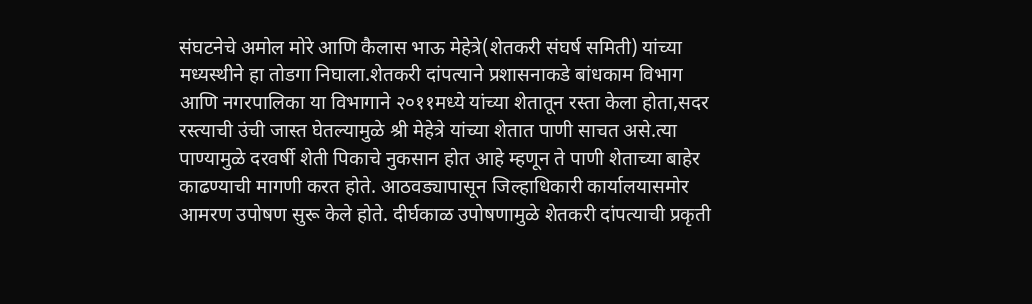संघटनेचे अमोल मोरे आणि कैलास भाऊ मेहेत्रे(शेतकरी संघर्ष समिती) यांच्या मध्यस्थीने हा तोडगा निघाला.शेतकरी दांपत्याने प्रशासनाकडे बांधकाम विभाग आणि नगरपालिका या विभागाने २०११मध्ये यांच्या शेतातून रस्ता केला होता,सदर रस्त्याची उंची जास्त घेतल्यामुळे श्री मेहेत्रे यांच्या शेतात पाणी साचत असे.त्या पाण्यामुळे दरवर्षी शेती पिकाचे नुकसान होत आहे म्हणून ते पाणी शेताच्या बाहेर काढण्याची मागणी करत होते. आठवड्यापासून जिल्हाधिकारी कार्यालयासमोर आमरण उपोषण सुरू केले होते. दीर्घकाळ उपोषणामुळे शेतकरी दांपत्याची प्रकृती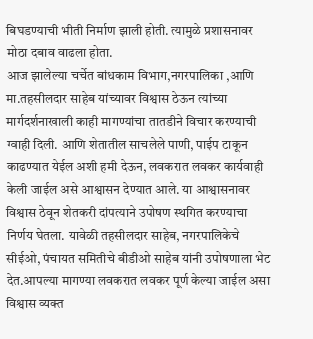बिघडण्याची भीती निर्माण झाली होती. त्यामुळे प्रशासनावर मोठा दबाव वाढला होता.
आज झालेल्या चर्चेत बांधकाम विभाग,नगरपालिका ,आणि मा.तहसीलदार साहेब यांच्यावर विश्वास ठेऊन त्यांच्या मार्गदर्शनाखाली काही मागण्यांचा तातडीने विचार करण्याची ग्वाही दिली. आणि शेतातील साचलेले पाणी, पाईप टाकून काढण्यात येईल अशी हमी देऊन, लवकरात लवकर कार्यवाही केली जाईल असे आश्वासन देण्यात आले. या आश्वासनावर विश्वास ठेवून शेतकरी दांपत्याने उपोषण स्थगित करण्याचा निर्णय घेतला. यावेळी तहसीलदार साहेब, नगरपालिकेचे सीईओ, पंचायत समितीचे बीडीओ साहेब यांनी उपोषणाला भेट देत.आपल्या मागण्या लवकरात लवकर पूर्ण केल्या जाईल असा विश्वास व्यक्त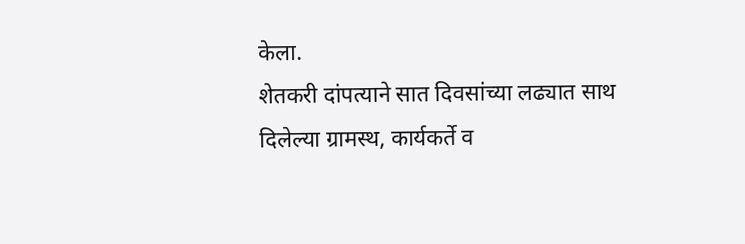केला.
शेतकरी दांपत्याने सात दिवसांच्या लढ्यात साथ दिलेल्या ग्रामस्थ, कार्यकर्ते व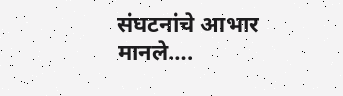संघटनांचे आभार मानले….